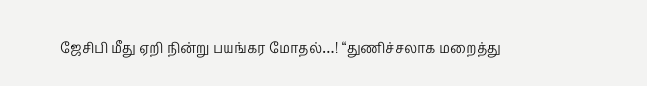ஜேசிபி மீது ஏறி நின்று பயங்கர மோதல்…! “துணிச்சலாக மறைத்து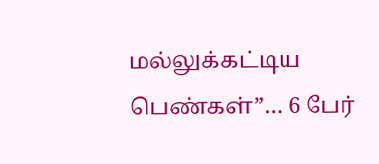மல்லுக்கட்டிய பெண்கள்”… 6 பேர்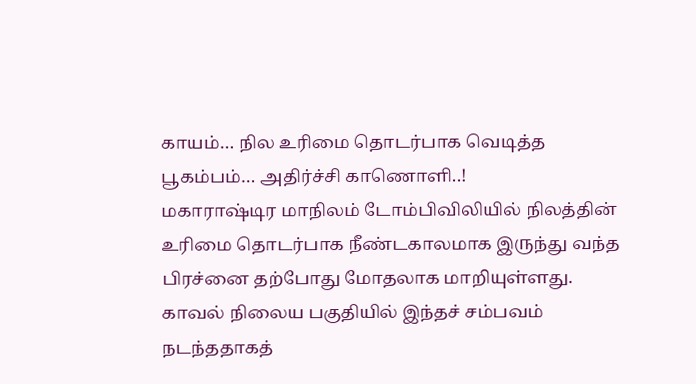காயம்… நில உரிமை தொடர்பாக வெடித்த பூகம்பம்… அதிர்ச்சி காணொளி..!
மகாராஷ்டிர மாநிலம் டோம்பிவிலியில் நிலத்தின் உரிமை தொடர்பாக நீண்டகாலமாக இருந்து வந்த பிரச்னை தற்போது மோதலாக மாறியுள்ளது. காவல் நிலைய பகுதியில் இந்தச் சம்பவம் நடந்ததாகத்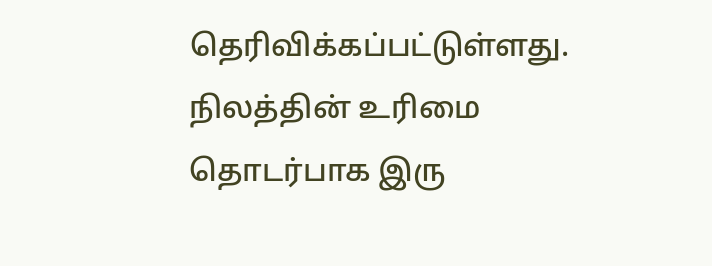தெரிவிக்கப்பட்டுள்ளது. நிலத்தின் உரிமை தொடர்பாக இரு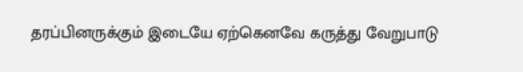தரப்பினருக்கும் இடையே ஏற்கெனவே கருத்து வேறுபாடு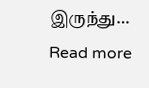இருந்து…
Read more